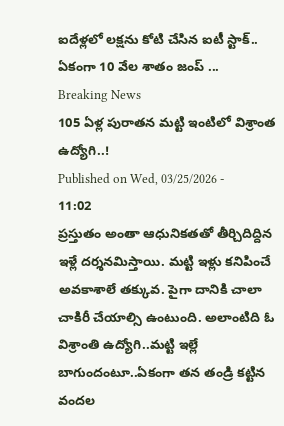ఐదేళ్లలో లక్షను కోటి చేసిన ఐటీ స్టాక్.. ఏకంగా 10 వేల శాతం జంప్ ...
Breaking News
105 ఏళ్ల పురాతన మట్టి ఇంటిలో విశ్రాంత ఉద్యోగి..!
Published on Wed, 03/25/2026 - 11:02
ప్రస్తుతం అంతా ఆధునికతతో తీర్చిదిద్దిన ఇళ్లే దర్శనమిస్తాయి. మట్టి ఇళ్లు కనిపించే అవకాశాలే తక్కువ. పైగా దానికి చాలా చాకిరీ చేయాల్సి ఉంటుంది. అలాంటిది ఓ విశ్రాంతి ఉద్యోగి..మట్టి ఇల్లే బాగుందంటూ..ఏకంగా తన తండ్రి కట్టిన వందల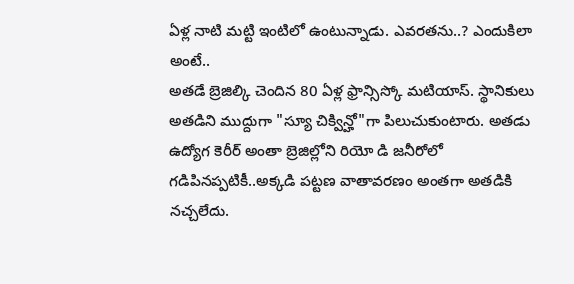ఏళ్ల నాటి మట్టి ఇంటిలో ఉంటున్నాడు. ఎవరతను..? ఎందుకిలా అంటే..
అతడే బ్రెజిల్కి చెందిన 80 ఏళ్ల ఫ్రాన్సిస్కో మటియాస్. స్థానికులు అతడిని ముద్దుగా "స్యూ చిక్విన్హో"గా పిలుచుకుంటారు. అతడు ఉద్యోగ కెరీర్ అంతా బ్రెజిల్లోని రియో డి జనీరోలో గడిపినప్పటికీ..అక్కడి పట్టణ వాతావరణం అంతగా అతడికి నచ్చలేదు.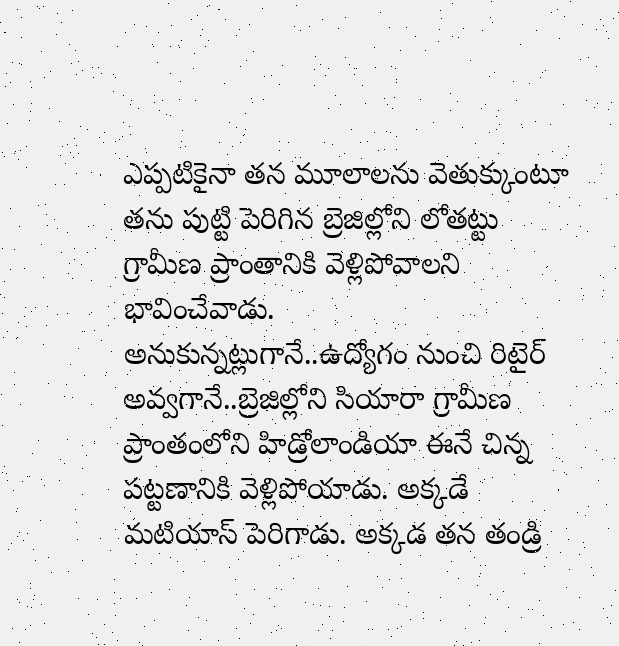ఎప్పటికైనా తన మూలాలను వెతుక్కుంటూ తను పుట్టి పెరిగిన బ్రెజిల్లోని లోతట్టు గ్రామీణ ప్రాంతానికి వెళ్లిపోవాలని భావించేవాడు.
అనుకున్నట్లుగానే..ఉద్యోగం నుంచి రిటైర్ అవ్వగానే..బ్రెజిల్లోని సియారా గ్రామీణ ప్రాంతంలోని హిడ్రోలాండియా ఈనే చిన్న పట్టణానికి వెళ్లిపోయాడు. అక్కడే మటియాస్ పెరిగాడు. అక్కడ తన తండ్రి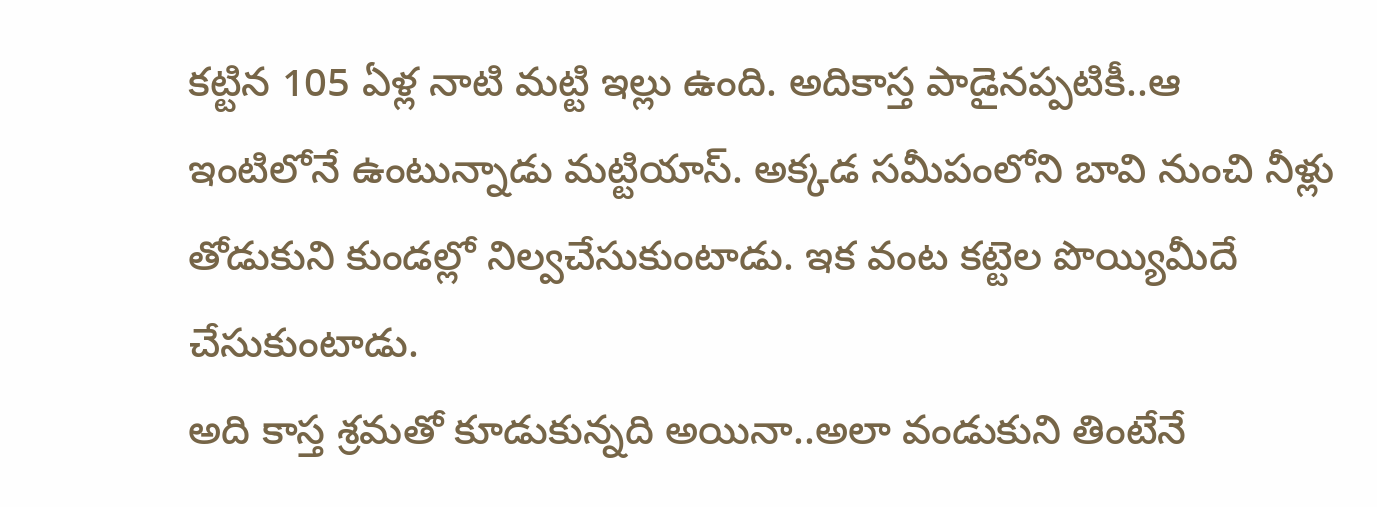కట్టిన 105 ఏళ్ల నాటి మట్టి ఇల్లు ఉంది. అదికాస్త పాడైనప్పటికీ..ఆ ఇంటిలోనే ఉంటున్నాడు మట్టియాస్. అక్కడ సమీపంలోని బావి నుంచి నీళ్లు తోడుకుని కుండల్లో నిల్వచేసుకుంటాడు. ఇక వంట కట్టెల పొయ్యిమీదే చేసుకుంటాడు.
అది కాస్త శ్రమతో కూడుకున్నది అయినా..అలా వండుకుని తింటేనే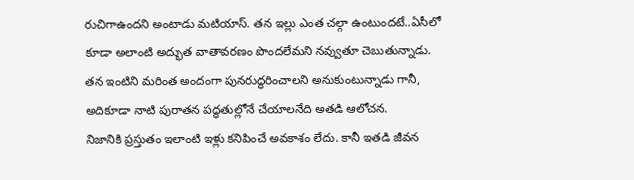రుచిగాఉందని అంటాడు మటియాస్. తన ఇల్లు ఎంత చల్గా ఉంటుందటే..ఏసీలో కూడా అలాంటి అద్భుత వాతావరణం పొందలేమని నవ్వుతూ చెబుతున్నాడు. తన ఇంటిని మరింత అందంగా పునరుద్ధరించాలని అనుకుంటున్నాడు గానీ, అదికూడా నాటి పురాతన పద్ధతుల్లోనే చేయాలనేది అతడి ఆలోచన.
నిజానికి ప్రస్తుతం ఇలాంటి ఇళ్లు కనిపించే అవకాశం లేదు. కానీ ఇతడి జీవన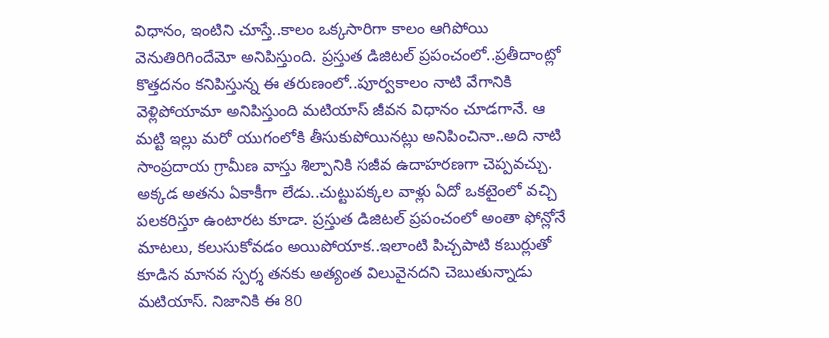విధానం, ఇంటిని చూస్తే..కాలం ఒక్కసారిగా కాలం ఆగిపోయి వెనుతిరిగిందేమో అనిపిస్తుంది. ప్రస్తుత డిజిటల్ ప్రపంచంలో..ప్రతీదాంట్లో కొత్తదనం కనిపిస్తున్న ఈ తరుణంలో..పూర్వకాలం నాటి వేగానికి వెళ్లిపోయామా అనిపిస్తుంది మటియాస్ జీవన విధానం చూడగానే. ఆ మట్టి ఇల్లు మరో యుగంలోకి తీసుకుపోయినట్లు అనిపించినా..అది నాటి సాంప్రదాయ గ్రామీణ వాస్తు శిల్పానికి సజీవ ఉదాహరణగా చెప్పవచ్చు.
అక్కడ అతను ఏకాకీగా లేడు..చుట్టుపక్కల వాళ్లు ఏదో ఒకటైంలో వచ్చి పలకరిస్తూ ఉంటారట కూడా. ప్రస్తుత డిజిటల్ ప్రపంచంలో అంతా ఫోన్లోనే మాటలు, కలుసుకోవడం అయిపోయాక..ఇలాంటి పిచ్చపాటి కబుర్లుతో కూడిన మానవ స్పర్శ తనకు అత్యంత విలువైనదని చెబుతున్నాడు మటియాస్. నిజానికి ఈ 80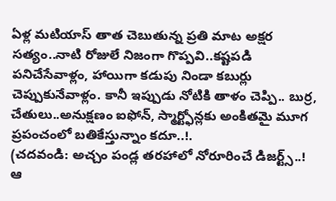ఏళ్ల మటియాస్ తాత చెబుతున్న ప్రతి మాట అక్షర సత్యం..నాటి రోజులే నిజంగా గొప్పవి..కష్టపడి పనిచేసేవాళ్లం, హాయిగా కడుపు నిండా కబుర్లు చెప్పుకునేవాళ్లం. కానీ ఇప్పుడు నోటికి తాళం చెప్పి.. బుర్ర, చేతులు..అనుక్షణం ఐఫోన్, స్మార్ట్ఫోన్లకు అంకితమై మూగ ప్రపంచంలో బతికేస్తున్నాం కదూ..!.
(చదవండి: అచ్చం పండ్ల తరహాలో నోరూరించే డిజర్ట్స్..! ఆ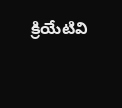క్రియేటివి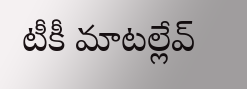టీకీ మాటల్లేవ్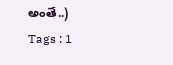అంతే..)
Tags : 1